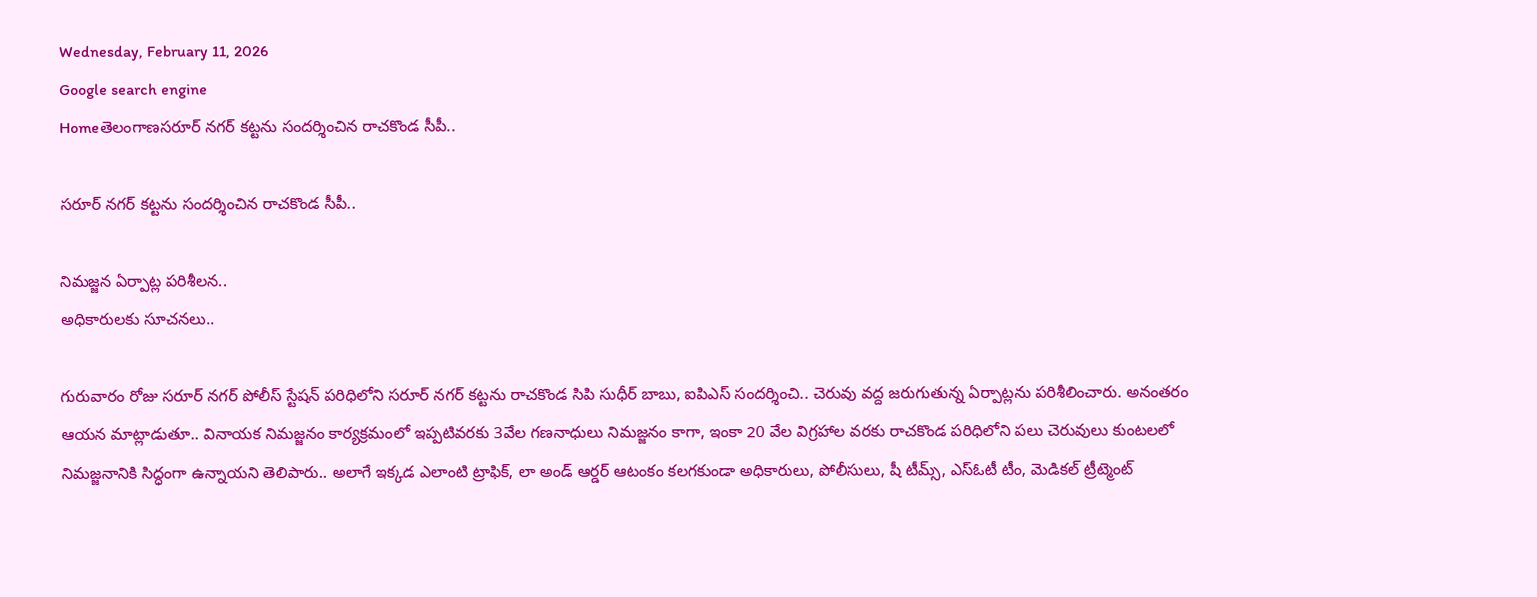Wednesday, February 11, 2026
Google search engine
Homeతెలంగాణసరూర్ నగర్ కట్టను సందర్శించిన రాచకొండ సీపీ..

సరూర్ నగర్ కట్టను సందర్శించిన రాచకొండ సీపీ..

నిమజ్జన ఏర్పాట్ల పరిశీలన..
అధికారులకు సూచనలు..

గురువారం రోజు సరూర్ నగర్ పోలీస్ స్టేషన్ పరిధిలోని సరూర్ నగర్ కట్టను రాచకొండ సిపి సుధీర్ బాబు, ఐపిఎస్ సందర్శించి.. చెరువు వద్ద జరుగుతున్న ఏర్పాట్లను పరిశీలించారు. అనంతరం ఆయన మాట్లాడుతూ.. వినాయక నిమజ్జనం కార్యక్రమంలో ఇప్పటివరకు 3వేల గణనాధులు నిమజ్జనం కాగా, ఇంకా 20 వేల విగ్రహాల వరకు రాచకొండ పరిధిలోని పలు చెరువులు కుంటలలో నిమజ్జనానికి సిద్ధంగా ఉన్నాయని తెలిపారు.. అలాగే ఇక్కడ ఎలాంటి ట్రాఫిక్, లా అండ్ ఆర్డర్ ఆటంకం కలగకుండా అధికారులు, పోలీసులు, షీ టీమ్స్, ఎస్ఓటీ టీం, మెడికల్ ట్రీట్మెంట్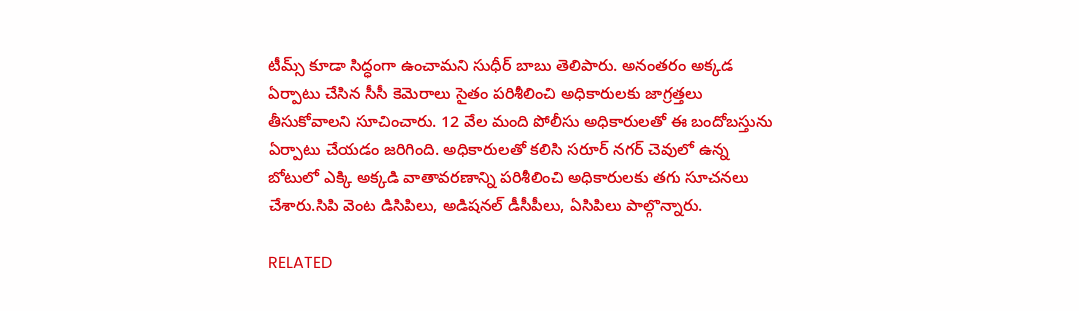టీమ్స్ కూడా సిద్ధంగా ఉంచామని సుధీర్ బాబు తెలిపారు. అనంతరం అక్కడ ఏర్పాటు చేసిన సీసీ కెమెరాలు సైతం పరిశీలించి అధికారులకు జాగ్రత్తలు తీసుకోవాలని సూచించారు. 12 వేల మంది పోలీసు అధికారులతో ఈ బందోబస్తును ఏర్పాటు చేయడం జరిగింది. అధికారులతో కలిసి సరూర్ నగర్ చెవులో ఉన్న బోటులో ఎక్కి అక్కడి వాతావరణాన్ని పరిశీలించి అధికారులకు తగు సూచనలు చేశారు.సిపి వెంట డిసిపిలు, అడిషనల్ డీసీపీలు, ఏసిపిలు పాల్గొన్నారు.

RELATED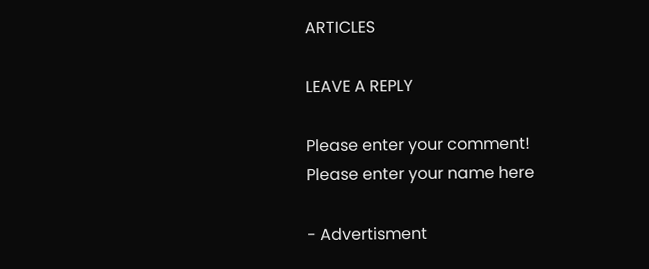ARTICLES

LEAVE A REPLY

Please enter your comment!
Please enter your name here

- Advertisment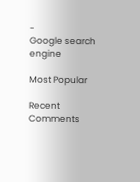-
Google search engine

Most Popular

Recent Comments